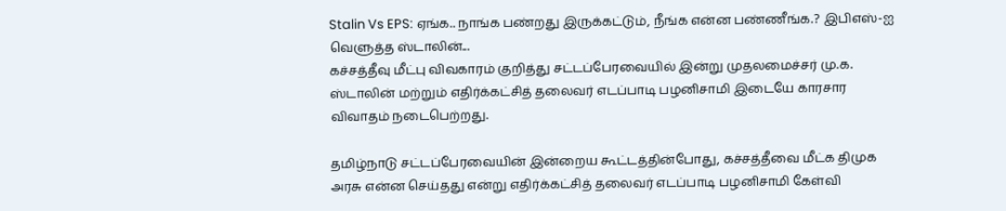Stalin Vs EPS: ஏங்க.. நாங்க பண்றது இருக்கட்டும், நீங்க என்ன பண்ணீங்க.? இபிஎஸ்-ஐ வெளுத்த ஸ்டாலின்...
கச்சத்தீவு மீட்பு விவகாரம் குறித்து சட்டப்பேரவையில் இன்று முதலமைச்சர் மு.க. ஸ்டாலின் மற்றும் எதிர்க்கட்சித் தலைவர் எடப்பாடி பழனிசாமி இடையே காரசார விவாதம் நடைபெற்றது.

தமிழ்நாடு சட்டப்பேரவையின் இன்றைய கூட்டத்தின்போது, கச்சத்தீவை மீட்க திமுக அரசு என்ன செய்தது என்று எதிர்க்கட்சித் தலைவர் எடப்பாடி பழனிசாமி கேள்வி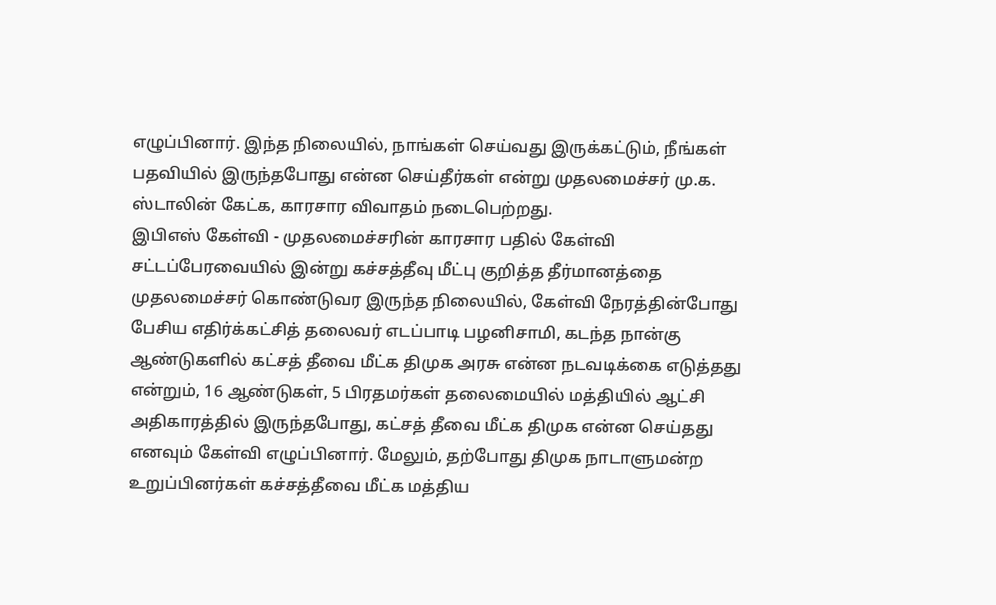எழுப்பினார். இந்த நிலையில், நாங்கள் செய்வது இருக்கட்டும், நீங்கள் பதவியில் இருந்தபோது என்ன செய்தீர்கள் என்று முதலமைச்சர் மு.க. ஸ்டாலின் கேட்க, காரசார விவாதம் நடைபெற்றது.
இபிஎஸ் கேள்வி - முதலமைச்சரின் காரசார பதில் கேள்வி
சட்டப்பேரவையில் இன்று கச்சத்தீவு மீட்பு குறித்த தீர்மானத்தை முதலமைச்சர் கொண்டுவர இருந்த நிலையில், கேள்வி நேரத்தின்போது பேசிய எதிர்க்கட்சித் தலைவர் எடப்பாடி பழனிசாமி, கடந்த நான்கு ஆண்டுகளில் கட்சத் தீவை மீட்க திமுக அரசு என்ன நடவடிக்கை எடுத்தது என்றும், 16 ஆண்டுகள், 5 பிரதமர்கள் தலைமையில் மத்தியில் ஆட்சி அதிகாரத்தில் இருந்தபோது, கட்சத் தீவை மீட்க திமுக என்ன செய்தது எனவும் கேள்வி எழுப்பினார். மேலும், தற்போது திமுக நாடாளுமன்ற உறுப்பினர்கள் கச்சத்தீவை மீட்க மத்திய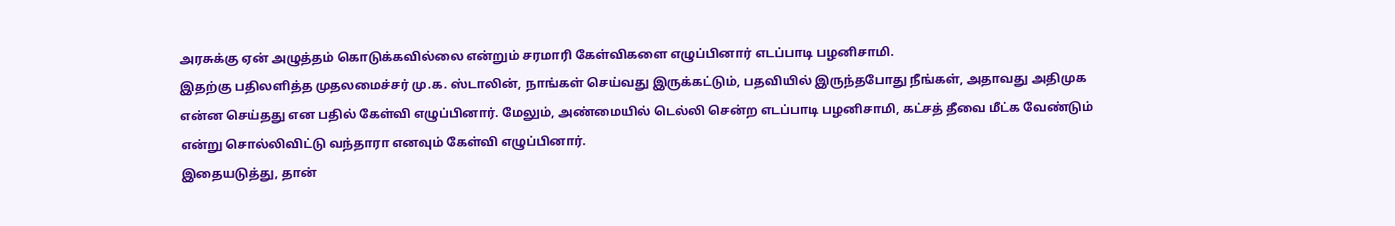அரசுக்கு ஏன் அழுத்தம் கொடுக்கவில்லை என்றும் சரமாரி கேள்விகளை எழுப்பினார் எடப்பாடி பழனிசாமி.
இதற்கு பதிலளித்த முதலமைச்சர் மு.க. ஸ்டாலின், நாங்கள் செய்வது இருக்கட்டும், பதவியில் இருந்தபோது நீங்கள், அதாவது அதிமுக என்ன செய்தது என பதில் கேள்வி எழுப்பினார். மேலும், அண்மையில் டெல்லி சென்ற எடப்பாடி பழனிசாமி, கட்சத் தீவை மீட்க வேண்டும் என்று சொல்லிவிட்டு வந்தாரா எனவும் கேள்வி எழுப்பினார்.
இதையடுத்து, தான்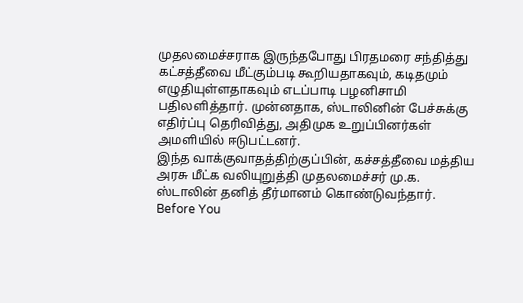முதலமைச்சராக இருந்தபோது பிரதமரை சந்தித்து கட்சத்தீவை மீட்கும்படி கூறியதாகவும், கடிதமும் எழுதியுள்ளதாகவும் எடப்பாடி பழனிசாமி பதிலளித்தார். முன்னதாக, ஸ்டாலினின் பேச்சுக்கு எதிர்ப்பு தெரிவித்து, அதிமுக உறுப்பினர்கள் அமளியில் ஈடுபட்டனர்.
இந்த வாக்குவாதத்திற்குப்பின், கச்சத்தீவை மத்திய அரசு மீட்க வலியுறுத்தி முதலமைச்சர் மு.க. ஸ்டாலின் தனித் தீர்மானம் கொண்டுவந்தார்.
Before You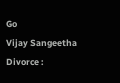Go
Vijay Sangeetha Divorce :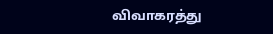விவாகரத்து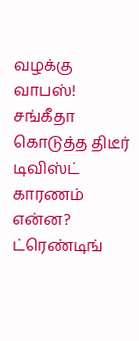வழக்கு வாபஸ்! சங்கீதா கொடுத்த திடீர் டிவிஸ்ட் காரணம் என்ன?
ட்ரெண்டிங்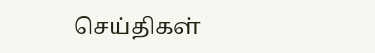செய்திகள்